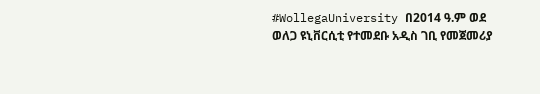#WollegaUniversity በ2014 ዓ.ም ወደ ወለጋ ዩኒቨርሲቲ የተመደቡ አዲስ ገቢ የመጀመሪያ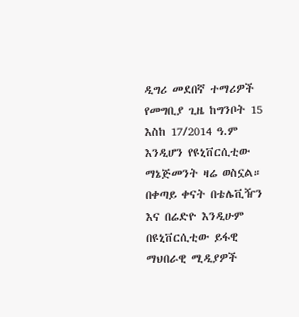ዲግሪ መደበኛ ተማሪዎች የመግቢያ ጊዜ ከግንቦት 15 እስከ 17/2014 ዓ.ም እንዲሆን የዩኒቨርሲቲው ማኔጅመንት ዛሬ ወስኗል። በቀጣይ ቀናት በቴሌቪዥን እና በሬድዮ እንዲሁም በዩኒቨርሲቲው ይፋዊ ማህበራዊ ሚዲያዎች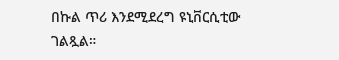በኩል ጥሪ እንደሚደረግ ዩኒቨርሲቲው ገልጿል።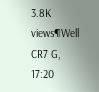3.8K views¶Well CR7 G, 17:20